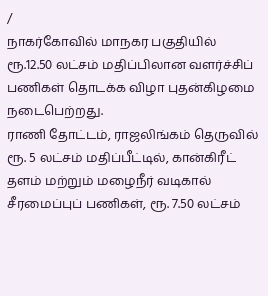/
நாகர்கோவில் மாநகர பகுதியில் ரூ.12.50 லட்சம் மதிப்பிலான வளர்ச்சிப் பணிகள் தொடக்க விழா புதன்கிழமை நடைபெற்றது.
ராணி தோட்டம், ராஜலிங்கம் தெருவில் ரூ. 5 லட்சம் மதிப்பீட்டில், கான்கிரீட் தளம் மற்றும் மழைநீர் வடிகால் சீரமைப்புப் பணிகள், ரூ. 7.50 லட்சம்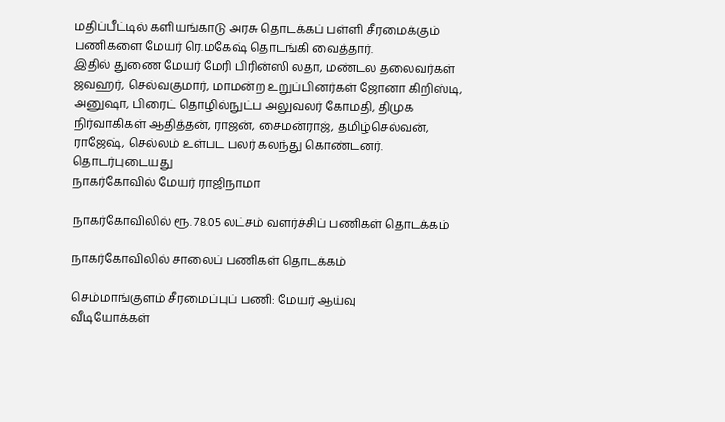மதிப்பீட்டில் களியங்காடு அரசு தொடக்கப் பள்ளி சீரமைக்கும் பணிகளை மேயர் ரெ.மகேஷ் தொடங்கி வைத்தார்.
இதில் துணை மேயர் மேரி பிரின்ஸி லதா, மண்டல தலைவர்கள் ஜவஹர், செல்வகுமார், மாமன்ற உறுப்பினர்கள் ஜோனா கிறிஸ்டி, அனுஷா, பிரைட் தொழில்நுட்ப அலுவலர் கோமதி, திமுக நிர்வாகிகள் ஆதித்தன், ராஜன், சைமன்ராஜ், தமிழ்செல்வன், ராஜேஷ், செல்லம் உள்பட பலர் கலந்து கொண்டனர்.
தொடர்புடையது
நாகர்கோவில் மேயர் ராஜிநாமா

நாகர்கோவிலில் ரூ. 78.05 லட்சம் வளர்ச்சிப் பணிகள் தொடக்கம்

நாகர்கோவிலில் சாலைப் பணிகள் தொடக்கம்

செம்மாங்குளம் சீரமைப்புப் பணி: மேயர் ஆய்வு
வீடியோக்கள்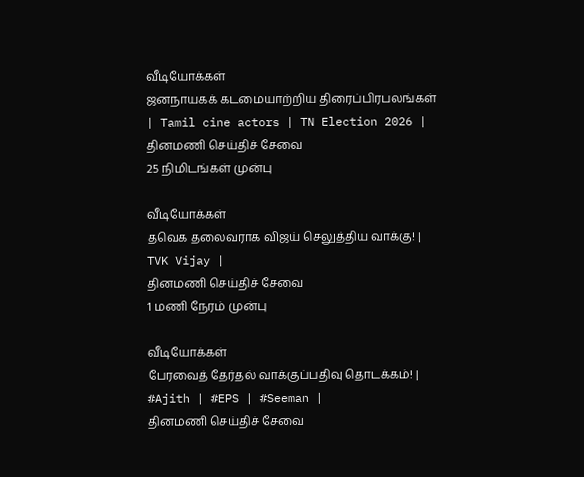வீடியோக்கள்
ஜனநாயகக் கடமையாற்றிய திரைப்பிரபலங்கள் | Tamil cine actors | TN Election 2026 |
தினமணி செய்திச் சேவை
25 நிமிடங்கள் முன்பு

வீடியோக்கள்
தவெக தலைவராக விஜய் செலுத்திய வாக்கு! | TVK Vijay |
தினமணி செய்திச் சேவை
1 மணி நேரம் முன்பு

வீடியோக்கள்
பேரவைத் தேர்தல் வாக்குப்பதிவு தொடக்கம்! | #Ajith | #EPS | #Seeman |
தினமணி செய்திச் சேவை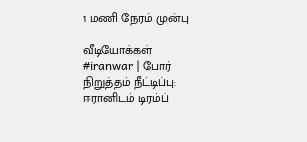1 மணி நேரம் முன்பு

வீடியோக்கள்
#iranwar | போர் நிறுத்தம் நீட்டிப்பு: ஈரானிடம் டிரம்ப்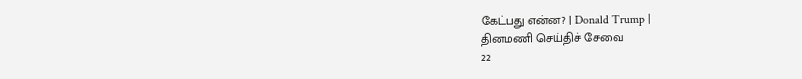கேட்பது என்ன? | Donald Trump |
தினமணி செய்திச் சேவை
22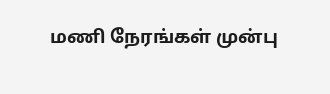மணி நேரங்கள் முன்பு